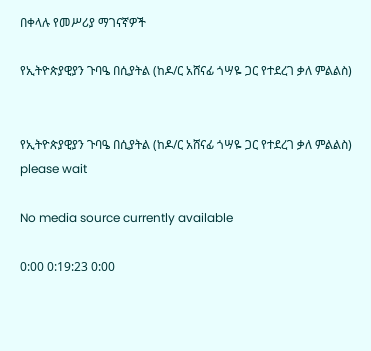በቀላሉ የመሥሪያ ማገናኛዎች

የኢትዮጵያዊያን ጉባዔ በሲያትል (ከዶ/ር አሸናፊ ጎሣዬ ጋር የተደረገ ቃለ ምልልስ)


የኢትዮጵያዊያን ጉባዔ በሲያትል (ከዶ/ር አሸናፊ ጎሣዬ ጋር የተደረገ ቃለ ምልልስ)
please wait

No media source currently available

0:00 0:19:23 0:00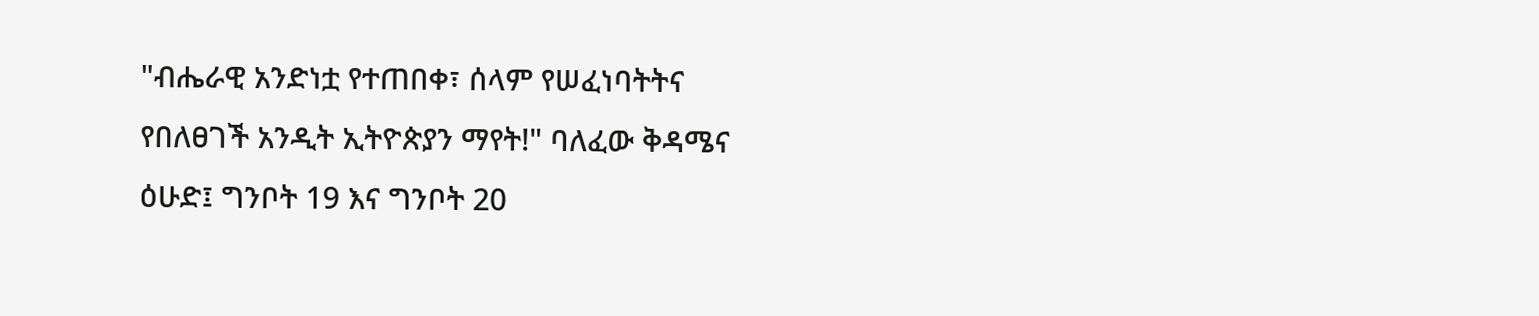"ብሔራዊ አንድነቷ የተጠበቀ፣ ሰላም የሠፈነባትትና የበለፀገች አንዲት ኢትዮጵያን ማየት!" ባለፈው ቅዳሜና ዕሁድ፤ ግንቦት 19 እና ግንቦት 20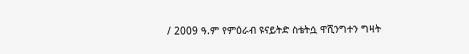/ 2009 ዓ.ም የምዕራብ ዩናይትድ ስቴትሷ ዋሺንግተን ግዛት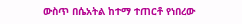ውስጥ በሴአትል ከተማ ተጠርቶ የነበረው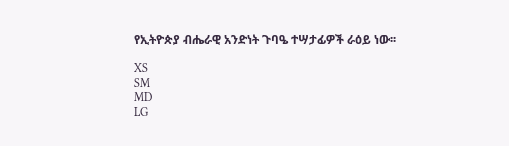የኢትዮጵያ ብሔራዊ አንድነት ጉባዔ ተሣታፊዎች ራዕይ ነው፡፡

XS
SM
MD
LG